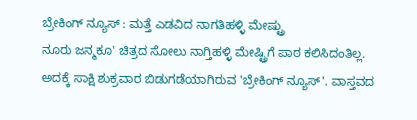ಬ್ರೇಕಿಂಗ್ ನ್ಯೂಸ್ : ಮತ್ತೆ ಎಡವಿದ ನಾಗತಿಹಳ್ಳಿ ಮೇಷ್ಟ್ರು
ನೂರು ಜನ್ಮಕೂ' ಚಿತ್ರದ ಸೋಲು ನಾಗ್ತಿಹಳ್ಳಿ ಮೇಷ್ಟ್ರಿಗೆ ಪಾಠ ಕಲಿಸಿದಂತಿಲ್ಲ. ಅದಕ್ಕೆ ಸಾಕ್ಷಿ ಶುಕ್ರವಾರ ಬಿಡುಗಡೆಯಾಗಿರುವ 'ಬ್ರೇಕಿಂಗ್ ನ್ಯೂಸ್'. ವಾಸ್ತವದ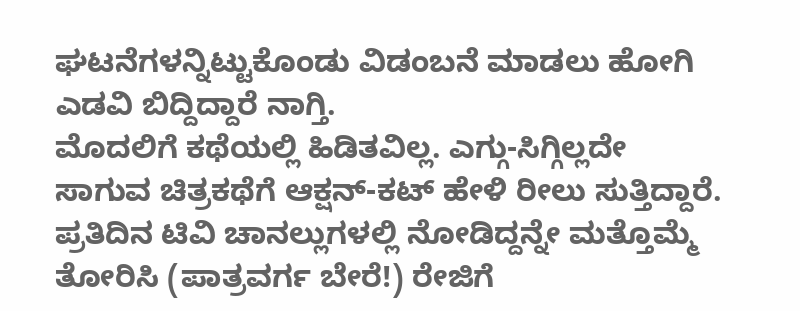ಘಟನೆಗಳನ್ನಿಟ್ಟುಕೊಂಡು ವಿಡಂಬನೆ ಮಾಡಲು ಹೋಗಿ ಎಡವಿ ಬಿದ್ದಿದ್ದಾರೆ ನಾಗ್ತಿ.
ಮೊದಲಿಗೆ ಕಥೆಯಲ್ಲಿ ಹಿಡಿತವಿಲ್ಲ. ಎಗ್ಗು-ಸಿಗ್ಗಿಲ್ಲದೇ ಸಾಗುವ ಚಿತ್ರಕಥೆಗೆ ಆಕ್ಷನ್-ಕಟ್ ಹೇಳಿ ರೀಲು ಸುತ್ತಿದ್ದಾರೆ. ಪ್ರತಿದಿನ ಟಿವಿ ಚಾನಲ್ಲುಗಳಲ್ಲಿ ನೋಡಿದ್ದನ್ನೇ ಮತ್ತೊಮ್ಮೆ ತೋರಿಸಿ (ಪಾತ್ರವರ್ಗ ಬೇರೆ!) ರೇಜಿಗೆ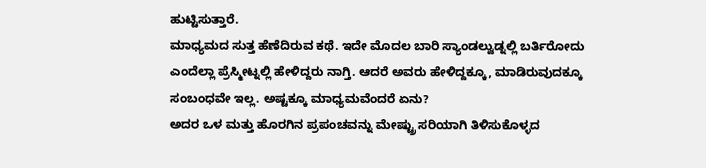ಹುಟ್ಟಿಸುತ್ತಾರೆ.
ಮಾಧ್ಯಮದ ಸುತ್ತ ಹೆಣೆದಿರುವ ಕಥೆ. ಇದೇ ಮೊದಲ ಬಾರಿ ಸ್ಯಾಂಡಲ್ವುಡ್ನಲ್ಲಿ ಬರ್ತಿರೋದು ಎಂದೆಲ್ಲಾ ಪ್ರೆಸ್ಮೀಟ್ನಲ್ಲಿ ಹೇಳಿದ್ದರು ನಾಗ್ತಿ. ಆದರೆ ಅವರು ಹೇಳಿದ್ದಕ್ಕೂ, ಮಾಡಿರುವುದಕ್ಕೂ ಸಂಬಂಧವೇ ಇಲ್ಲ. ಅಷ್ಟಕ್ಕೂ ಮಾಧ್ಯಮವೆಂದರೆ ಏನು?
ಅದರ ಒಳ ಮತ್ತು ಹೊರಗಿನ ಪ್ರಪಂಚವನ್ನು ಮೇಷ್ಟ್ರು ಸರಿಯಾಗಿ ತಿಳಿಸುಕೊಳ್ಳದ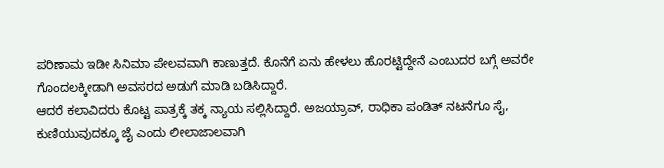ಪರಿಣಾಮ ಇಡೀ ಸಿನಿಮಾ ಪೇಲವವಾಗಿ ಕಾಣುತ್ತದೆ. ಕೊನೆಗೆ ಏನು ಹೇಳಲು ಹೊರಟ್ಟಿದ್ದೇನೆ ಎಂಬುದರ ಬಗ್ಗೆ ಅವರೇ ಗೊಂದಲಕ್ಕೀಡಾಗಿ ಅವಸರದ ಅಡುಗೆ ಮಾಡಿ ಬಡಿಸಿದ್ದಾರೆ.
ಆದರೆ ಕಲಾವಿದರು ಕೊಟ್ಟ ಪಾತ್ರಕ್ಕೆ ತಕ್ಕ ನ್ಯಾಯ ಸಲ್ಲಿಸಿದ್ದಾರೆ. ಅಜಯ್ರಾವ್, ರಾಧಿಕಾ ಪಂಡಿತ್ ನಟನೆಗೂ ಸೈ, ಕುಣಿಯುವುದಕ್ಕೂ ಜೈ ಎಂದು ಲೀಲಾಜಾಲವಾಗಿ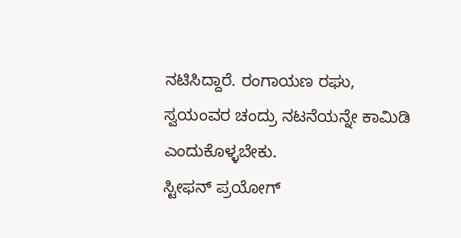ನಟಿಸಿದ್ದಾರೆ. ರಂಗಾಯಣ ರಘು, ಸ್ವಯಂವರ ಚಂದ್ರು ನಟನೆಯನ್ನೇ ಕಾಮಿಡಿ ಎಂದುಕೊಳ್ಳಬೇಕು.
ಸ್ಟೀಫನ್ ಪ್ರಯೋಗ್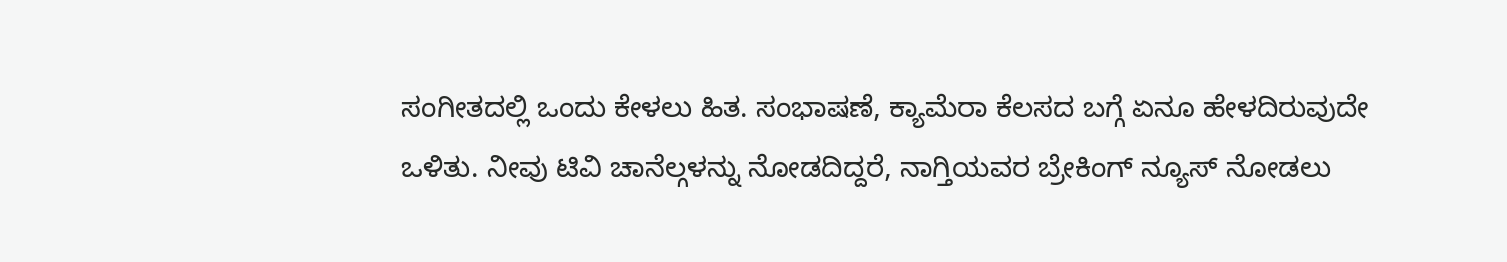ಸಂಗೀತದಲ್ಲಿ ಒಂದು ಕೇಳಲು ಹಿತ. ಸಂಭಾಷಣೆ, ಕ್ಯಾಮೆರಾ ಕೆಲಸದ ಬಗ್ಗೆ ಏನೂ ಹೇಳದಿರುವುದೇ ಒಳಿತು. ನೀವು ಟಿವಿ ಚಾನೆಲ್ಗಳನ್ನು ನೋಡದಿದ್ದರೆ, ನಾಗ್ತಿಯವರ ಬ್ರೇಕಿಂಗ್ ನ್ಯೂಸ್ ನೋಡಲು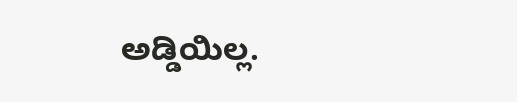ಅಡ್ಡಿಯಿಲ್ಲ.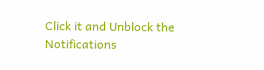Click it and Unblock the Notifications